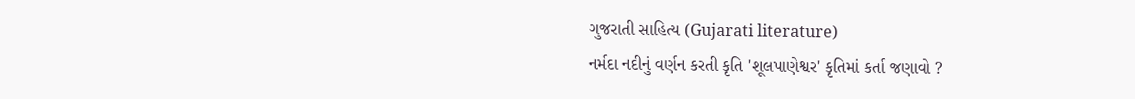ગુજરાતી સાહિત્ય (Gujarati literature)
નર્મદા નદીનું વર્ણન કરતી કૃતિ 'શૂલપાણેશ્વર' કૃતિમાં કર્તા જણાવો ?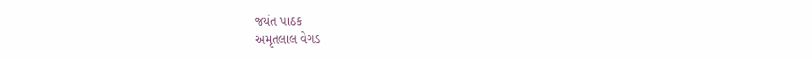જયંત પાઠક
અમૃતલાલ વેગડ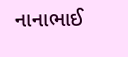નાનાભાઈ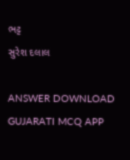ભટ્ટ
સુરેશ દલાલ

ANSWER DOWNLOAD GUJARATI MCQ APP